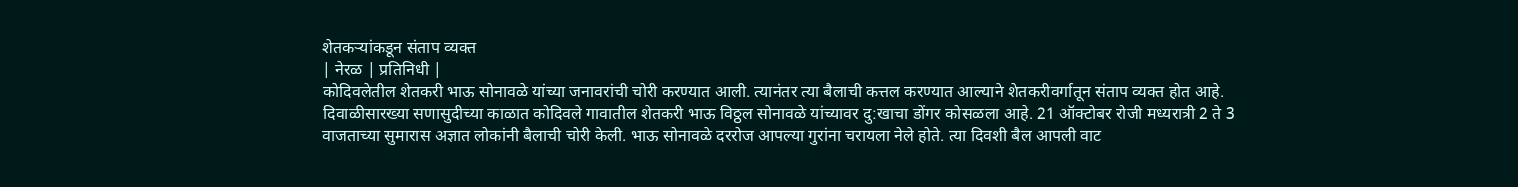शेतकऱ्यांकडून संताप व्यक्त
| नेरळ | प्रतिनिधी |
कोदिवलेतील शेतकरी भाऊ सोनावळे यांच्या जनावरांची चोरी करण्यात आली. त्यानंतर त्या बैलाची कत्तल करण्यात आल्याने शेतकरीवर्गातून संताप व्यक्त होत आहे.
दिवाळीसारख्या सणासुदीच्या काळात कोदिवले गावातील शेतकरी भाऊ विठ्ठल सोनावळे यांच्यावर दु:खाचा डोंगर कोसळला आहे. 21 ऑक्टोबर रोजी मध्यरात्री 2 ते 3 वाजताच्या सुमारास अज्ञात लोकांनी बैलाची चोरी केली. भाऊ सोनावळे दररोज आपल्या गुरांना चरायला नेले होते. त्या दिवशी बैल आपली वाट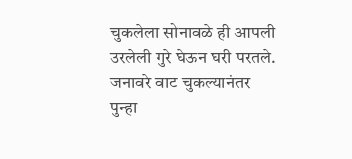चुकलेला सोनावळे ही आपली उरलेली गुरे घेऊन घरी परतले. जनावरे वाट चुकल्यानंतर पुन्हा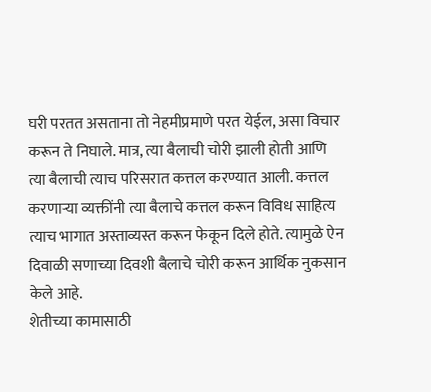घरी परतत असताना तो नेहमीप्रमाणे परत येईल, असा विचार करून ते निघाले. मात्र, त्या बैलाची चोरी झाली होती आणि त्या बैलाची त्याच परिसरात कत्तल करण्यात आली. कत्तल करणाऱ्या व्यक्तींनी त्या बैलाचे कत्तल करून विविध साहित्य त्याच भागात अस्ताव्यस्त करून फेकून दिले होते. त्यामुळे ऐन दिवाळी सणाच्या दिवशी बैलाचे चोरी करून आर्थिक नुकसान केले आहे.
शेतीच्या कामासाठी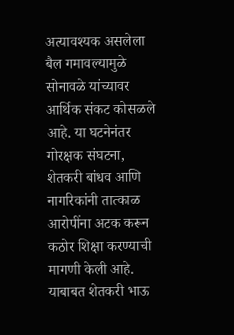अत्यावश्यक असलेला बैल गमावल्यामुळे सोनावळे यांच्यावर आर्थिक संकट कोसळले आहे. या घटनेनंतर गोरक्षक संघटना, शेतकरी बांधव आणि नागरिकांनी तात्काळ आरोपींना अटक करून कठोर शिक्षा करण्याची मागणी केली आहे. याबाबत शेतकरी भाऊ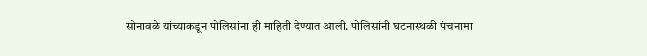सोनावळे यांच्याकडून पोलिसांना ही माहिती देण्यात आली. पोलिसांनी घटनास्थळी पंचनामा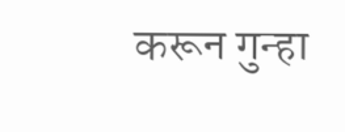करून गुन्हा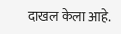दाखल केला आहे.